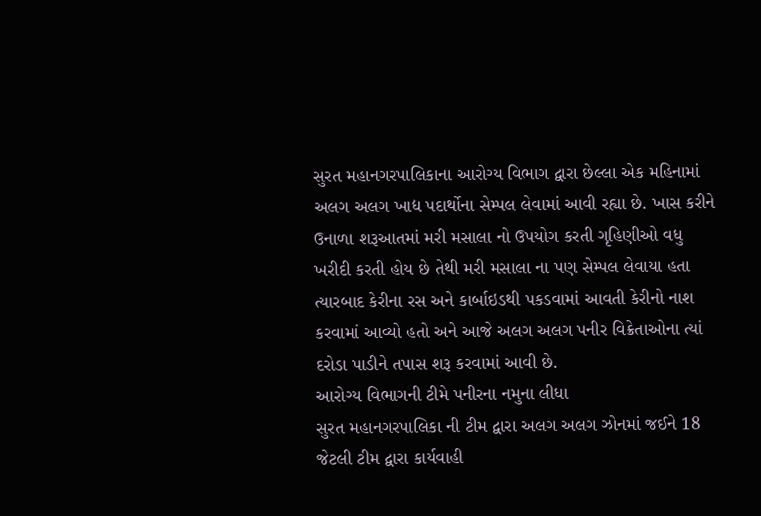સુરત મહાનગરપાલિકાના આરોગ્ય વિભાગ દ્વારા છેલ્લા એક મહિનામાં અલગ અલગ ખાદ્ય પદાર્થોના સેમ્પલ લેવામાં આવી રહ્યા છે. ખાસ કરીને ઉનાળા શરૂઆતમાં મરી મસાલા નો ઉપયોગ કરતી ગૃહિણીઓ વધુ ખરીદી કરતી હોય છે તેથી મરી મસાલા ના પણ સેમ્પલ લેવાયા હતા ત્યારબાદ કેરીના રસ અને કાર્બાઇડથી પકડવામાં આવતી કેરીનો નાશ કરવામાં આવ્યો હતો અને આજે અલગ અલગ પનીર વિક્રેતાઓના ત્યાં દરોડા પાડીને તપાસ શરૂ કરવામાં આવી છે.
આરોગ્ય વિભાગની ટીમે પનીરના નમુના લીધા
સુરત મહાનગરપાલિકા ની ટીમ દ્વારા અલગ અલગ ઝોનમાં જઈને 18 જેટલી ટીમ દ્વારા કાર્યવાહી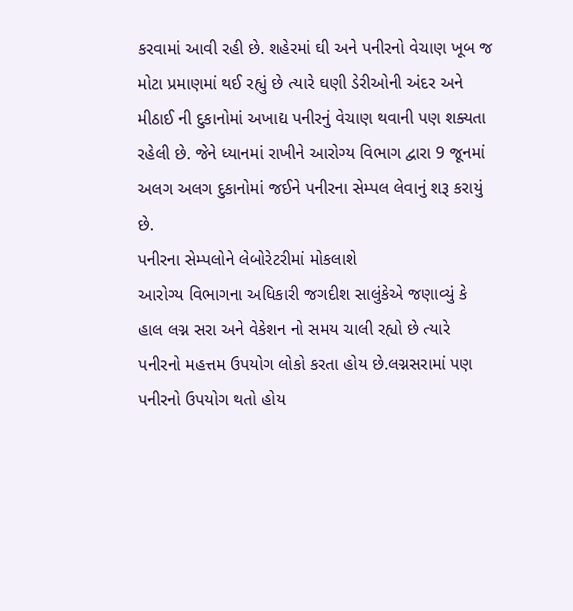કરવામાં આવી રહી છે. શહેરમાં ઘી અને પનીરનો વેચાણ ખૂબ જ મોટા પ્રમાણમાં થઈ રહ્યું છે ત્યારે ઘણી ડેરીઓની અંદર અને મીઠાઈ ની દુકાનોમાં અખાદ્ય પનીરનું વેચાણ થવાની પણ શક્યતા રહેલી છે. જેને ધ્યાનમાં રાખીને આરોગ્ય વિભાગ દ્વારા 9 જૂનમાં અલગ અલગ દુકાનોમાં જઈને પનીરના સેમ્પલ લેવાનું શરૂ કરાયું છે.
પનીરના સેમ્પલોને લેબોરેટરીમાં મોકલાશે
આરોગ્ય વિભાગના અધિકારી જગદીશ સાલુંકેએ જણાવ્યું કે હાલ લગ્ન સરા અને વેકેશન નો સમય ચાલી રહ્યો છે ત્યારે પનીરનો મહત્તમ ઉપયોગ લોકો કરતા હોય છે.લગ્નસરામાં પણ પનીરનો ઉપયોગ થતો હોય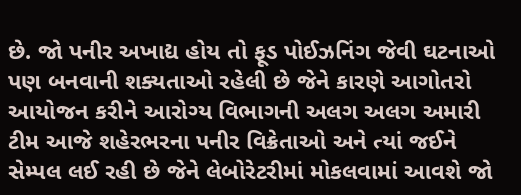છે. જો પનીર અખાદ્ય હોય તો ફૂડ પોઈઝનિંગ જેવી ઘટનાઓ પણ બનવાની શક્યતાઓ રહેલી છે જેને કારણે આગોતરો આયોજન કરીને આરોગ્ય વિભાગની અલગ અલગ અમારી ટીમ આજે શહેરભરના પનીર વિક્રેતાઓ અને ત્યાં જઈને સેમ્પલ લઈ રહી છે જેને લેબોરેટરીમાં મોકલવામાં આવશે જો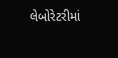લેબોરેટરીમાં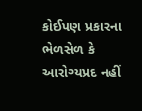કોઈપણ પ્રકારના ભેળસેળ કે આરોગ્યપ્રદ નહીં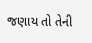જણાય તો તેની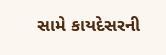સામે કાયદેસરની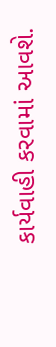કાર્યવાહી કરવામાં આવશે.